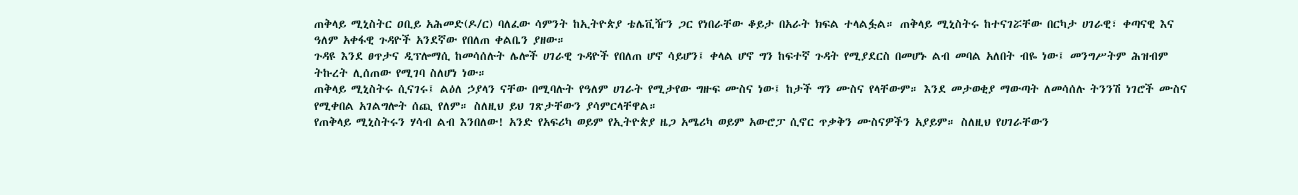ጠቅላይ ሚኒስትር ዐቢይ አሕመድ(ዶ/ር) ባለፈው ሳምንት ከኢትዮጵያ ቴሌቪዥን ጋር የነበራቸው ቆይታ በአራት ክፍል ተላልፏል። ጠቅላይ ሚኒስትሩ ከተናገሯቸው በርካታ ሀገራዊ፣ ቀጣናዊ እና ዓለም አቀፋዊ ጉዳዮች አንደኛው የበለጠ ቀልቤን ያዘው።
ጉዳዩ እንደ ፀጥታና ዲፕሎማሲ ከመሳሰሉት ሌሎች ሀገራዊ ጉዳዮች የበለጠ ሆኖ ሳይሆን፤ ቀላል ሆኖ ግን ከፍተኛ ጉዳት የሚያደርስ በመሆኑ ልብ መባል አለበት ብዬ ነው፤ መንግሥትም ሕዝብም ትኩረት ሊሰጠው የሚገባ ስለሆነ ነው።
ጠቅላይ ሚኒስትሩ ሲናገሩ፤ ልዕለ ኃያላን ናቸው በሚባሉት የዓለም ሀገራት የሚታየው ግዙፍ ሙስና ነው፤ ከታች ግን ሙስና የላቸውም። እንደ መታወቂያ ማውጣት ለመሳሰሉ ትንንሽ ነገሮች ሙስና የሚቀበል አገልግሎት ሰጪ የለም። ስለዚህ ይህ ገጽታቸውን ያሳምርላቸዋል።
የጠቅላይ ሚኒስትሩን ሃሳብ ልብ እንበለው! አንድ የአፍሪካ ወይም የኢትዮጵያ ዜጋ አሜሪካ ወይም አውሮፓ ሲኖር ጥቃቅን ሙስናዎችን አያይም። ስለዚህ የሀገራቸውን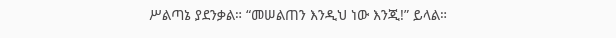ሥልጣኔ ያደንቃል። “መሠልጠን እንዲህ ነው እንጂ!” ይላል።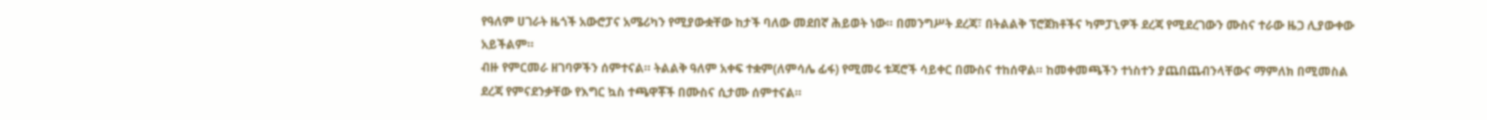የዓለም ሀገራት ዜጎች አውሮፓና አሜሪካን የሚያውቋቸው ከታች ባለው መደበኛ ሕይወት ነው። በመንግሥት ደረጃ፣ በትልልቅ ፕሮጀክቶችና ካምፓኒዎች ደረጃ የሚደረገውን ሙስና ተራው ዜጋ ሊያውቀው አይችልም።
ብዙ የምርመራ ዘገባዎችን ሰምተናል። ትልልቅ ዓለም አቀፍ ተቋም(ለምሳሌ ፊፋ) የሚመሩ ቱጃሮች ሳይቀር በሙስና ተከሰዋል። ከመቀመጫችን ተነስተን ያጨበጨብንላቸውና ማምለክ በሚመስል ደረጃ የምናደንቃቸው የእግር ኳስ ተጫዋቾች በሙስና ሲታሙ ሰምተናል።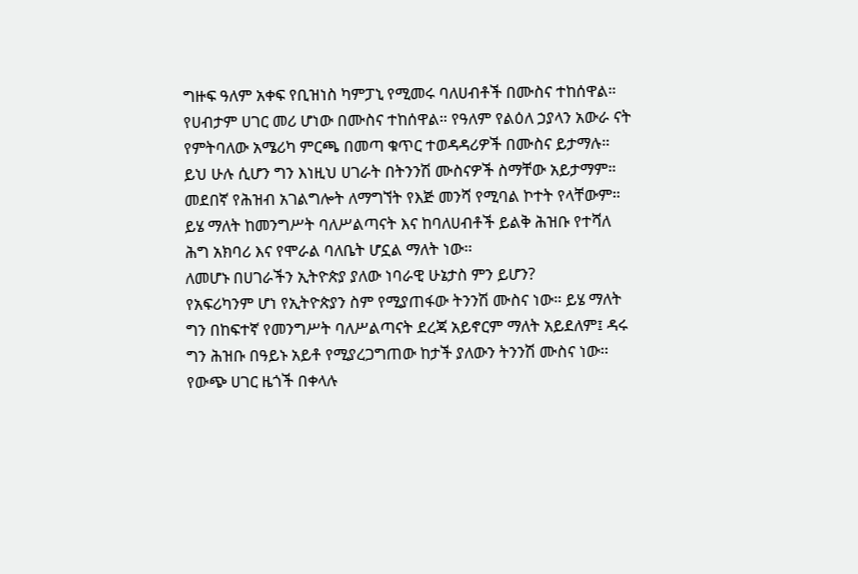ግዙፍ ዓለም አቀፍ የቢዝነስ ካምፓኒ የሚመሩ ባለሀብቶች በሙስና ተከሰዋል። የሀብታም ሀገር መሪ ሆነው በሙስና ተከሰዋል። የዓለም የልዕለ ኃያላን አውራ ናት የምትባለው አሜሪካ ምርጫ በመጣ ቁጥር ተወዳዳሪዎች በሙስና ይታማሉ።
ይህ ሁሉ ሲሆን ግን እነዚህ ሀገራት በትንንሽ ሙስናዎች ስማቸው አይታማም። መደበኛ የሕዝብ አገልግሎት ለማግኘት የእጅ መንሻ የሚባል ኮተት የላቸውም። ይሄ ማለት ከመንግሥት ባለሥልጣናት እና ከባለሀብቶች ይልቅ ሕዝቡ የተሻለ ሕግ አክባሪ እና የሞራል ባለቤት ሆኗል ማለት ነው፡፡
ለመሆኑ በሀገራችን ኢትዮጵያ ያለው ነባራዊ ሁኔታስ ምን ይሆን?
የአፍሪካንም ሆነ የኢትዮጵያን ስም የሚያጠፋው ትንንሽ ሙስና ነው። ይሄ ማለት ግን በከፍተኛ የመንግሥት ባለሥልጣናት ደረጃ አይኖርም ማለት አይደለም፤ ዳሩ ግን ሕዝቡ በዓይኑ አይቶ የሚያረጋግጠው ከታች ያለውን ትንንሽ ሙስና ነው፡፡
የውጭ ሀገር ዜጎች በቀላሉ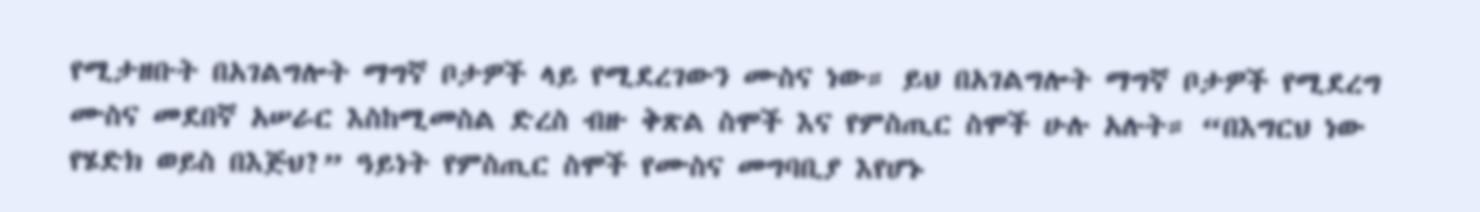የሚታዘቡት በአገልግሎት ማግኛ ቦታዎች ላይ የሚደረገውን ሙስና ነው። ይህ በአገልግሎት ማግኛ ቦታዎች የሚደረግ ሙስና መደበኛ አሠራር እስከሚመስል ድረስ ብዙ ቅጽል ስሞች እና የምስጢር ስሞች ሁሉ አሉት። “በእግርህ ነው የሄድክ ወይስ በእጅህ?” ዓይነት የምስጢር ስሞች የሙስና መግባቢያ እየሆኑ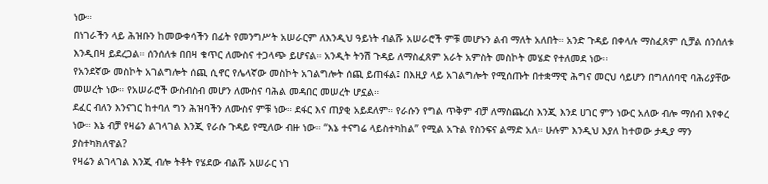ነው።
በነገራችን ላይ ሕዝቡን ከመውቀሳችን በፊት የመንግሥት አሠራርም ለእንዲህ ዓይነት ብልሹ አሠራሮች ምቹ መሆኑን ልብ ማለት አለበት። አንድ ጉዳይ በቀላሉ ማስፈጸም ሲቻል ሰንሰለቱ እንዲበዛ ይደረጋል። ሰንሰለቱ በበዛ ቁጥር ለሙስና ተጋላጭ ይሆናል። አንዲት ትንሽ ጉዳይ ለማስፈጸም አራት አምስት መስኮት መሄድ የተለመደ ነው፡፡
የአንደኛው መስኮት አገልግሎት ሰጪ ሲኖር የሌላኛው መስኮት አገልግሎት ሰጪ ይጠፋል፤ በእዚያ ላይ አገልግሎት የሚሰጡት በተቋማዊ ሕግና መርህ ሳይሆን በግለሰባዊ ባሕሪያቸው መሠረት ነው። የአሠራሮች ውስብስብ መሆን ለሙስና ባሕል መዳበር መሠረት ሆኗል።
ደፈር ብለን እንናገር ከተባለ ግን ሕዝባችን ለሙስና ምቹ ነው። ደፋር እና ጠያቂ አይደለም። የራሱን የግል ጥቅም ብቻ ለማስጨረስ እንጂ እንደ ሀገር ምን ነውር አለው ብሎ ማሰብ እየቀረ ነው። እኔ ብቻ የዛሬን ልገላገል እንጂ የራሱ ጉዳይ የሚለው ብዙ ነው። “እኔ ተናግሬ ላይስተካከል” የሚል አጉል የስንፍና ልማድ አለ። ሁሉም እንዲህ እያለ ከተወው ታዲያ ማን ያስተካክለዋል?
የዛሬን ልገላገል እንጂ ብሎ ትቶት የሄደው ብልሹ አሠራር ነገ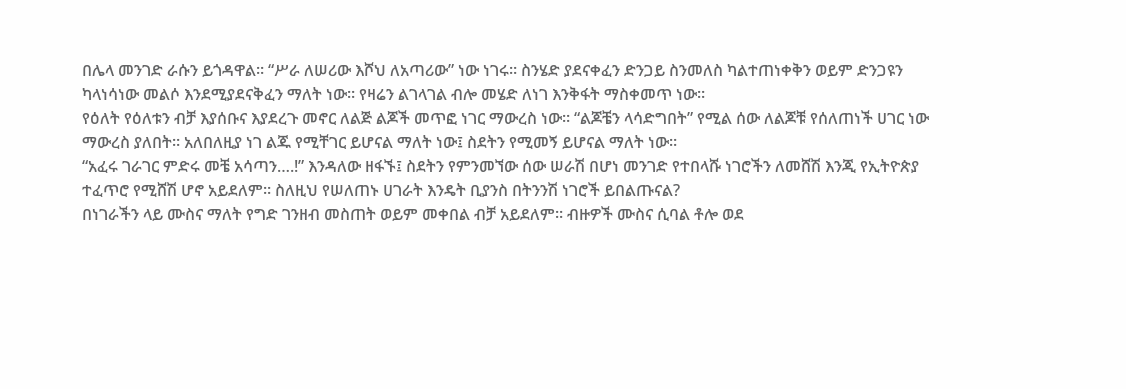በሌላ መንገድ ራሱን ይጎዳዋል። “ሥራ ለሠሪው እሾህ ለአጣሪው” ነው ነገሩ። ስንሄድ ያደናቀፈን ድንጋይ ስንመለስ ካልተጠነቀቅን ወይም ድንጋዩን ካላነሳነው መልሶ እንደሚያደናቅፈን ማለት ነው። የዛሬን ልገላገል ብሎ መሄድ ለነገ እንቅፋት ማስቀመጥ ነው።
የዕለት የዕለቱን ብቻ እያሰቡና እያደረጉ መኖር ለልጅ ልጆች መጥፎ ነገር ማውረስ ነው። “ልጆቼን ላሳድግበት” የሚል ሰው ለልጆቹ የሰለጠነች ሀገር ነው ማውረስ ያለበት። አለበለዚያ ነገ ልጁ የሚቸገር ይሆናል ማለት ነው፤ ስደትን የሚመኝ ይሆናል ማለት ነው።
“አፈሩ ገራገር ምድሩ መቼ አሳጣን….!” እንዳለው ዘፋኙ፤ ስደትን የምንመኘው ሰው ሠራሽ በሆነ መንገድ የተበላሹ ነገሮችን ለመሸሽ እንጂ የኢትዮጵያ ተፈጥሮ የሚሸሽ ሆኖ አይደለም። ስለዚህ የሠለጠኑ ሀገራት እንዴት ቢያንስ በትንንሽ ነገሮች ይበልጡናል?
በነገራችን ላይ ሙስና ማለት የግድ ገንዘብ መስጠት ወይም መቀበል ብቻ አይደለም። ብዙዎች ሙስና ሲባል ቶሎ ወደ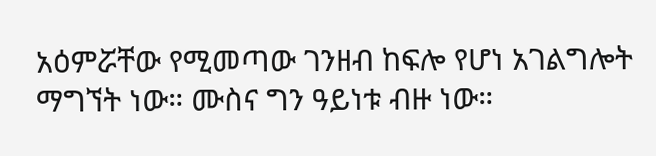አዕምሯቸው የሚመጣው ገንዘብ ከፍሎ የሆነ አገልግሎት ማግኘት ነው። ሙስና ግን ዓይነቱ ብዙ ነው።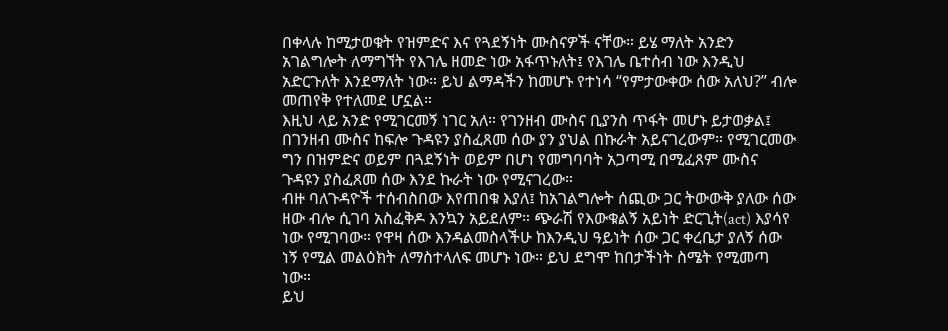በቀላሉ ከሚታወቁት የዝምድና እና የጓደኝነት ሙስናዎች ናቸው። ይሄ ማለት አንድን አገልግሎት ለማግኘት የእገሌ ዘመድ ነው አፋጥኑለት፤ የእገሌ ቤተሰብ ነው እንዲህ አድርጉለት እንደማለት ነው። ይህ ልማዳችን ከመሆኑ የተነሳ “የምታውቀው ሰው አለህ?” ብሎ መጠየቅ የተለመደ ሆኗል።
እዚህ ላይ አንድ የሚገርመኝ ነገር አለ። የገንዘብ ሙስና ቢያንስ ጥፋት መሆኑ ይታወቃል፤ በገንዘብ ሙስና ከፍሎ ጉዳዩን ያስፈጸመ ሰው ያን ያህል በኩራት አይናገረውም። የሚገርመው ግን በዝምድና ወይም በጓደኝነት ወይም በሆነ የመግባባት አጋጣሚ በሚፈጸም ሙስና ጉዳዩን ያስፈጸመ ሰው እንደ ኩራት ነው የሚናገረው።
ብዙ ባለጉዳዮች ተሰብስበው እየጠበቁ እያለ፤ ከአገልግሎት ሰጪው ጋር ትውውቅ ያለው ሰው ዘው ብሎ ሲገባ አስፈቅዶ እንኳን አይደለም። ጭራሽ የእውቁልኝ አይነት ድርጊት(act) እያሳየ ነው የሚገባው። የዋዛ ሰው እንዳልመስላችሁ ከእንዲህ ዓይነት ሰው ጋር ቀረቤታ ያለኝ ሰው ነኝ የሚል መልዕክት ለማስተላለፍ መሆኑ ነው። ይህ ደግሞ ከበታችነት ስሜት የሚመጣ ነው።
ይህ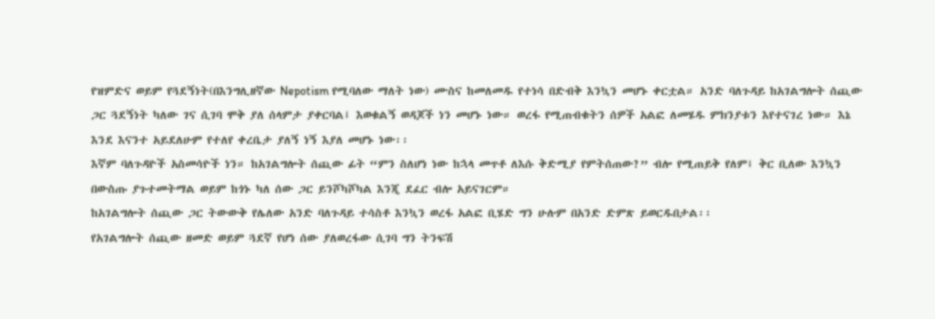የዝምድና ወይም የጓደኝነት(በእንግሊዘኛው Nepotism የሚባለው ማለት ነው) ሙስና ከመለመዱ የተነሳ በድብቅ እንኳን መሆኑ ቀርቷል። አንድ ባለጉዳይ ከአገልግሎት ሰጪው ጋር ጓደኝነት ካለው ገና ሲገባ ሞቅ ያለ ሰላምታ ያቀርባል፤ እወቁልኝ ወዳጆች ነን መሆኑ ነው። ወረፋ የሚጠብቁትን ሰዎች አልፎ ለመሄዱ ምክንያቱን እየተናገረ ነው። እኔ እንደ እናንተ አይደለሁም የተለየ ቀረቤታ ያለኝ ነኝ እያለ መሆኑ ነው፡፡
እኛም ባለጉዳዮች አስመሳዮች ነን። ከአገልግሎት ሰጪው ፊት “ምን ስለሆነ ነው ከኋላ መጥቶ ለእሱ ቅድሚያ የምትሰጠው?” ብሎ የሚጠይቅ የለም፤ ቅር ቢለው እንኳን በውስጡ ያጉተመትማል ወይም ከጎኑ ካለ ሰው ጋር ይንሾካሾካል እንጂ ደፈር ብሎ አይናገርም።
ከአገልግሎት ሰጪው ጋር ትውውቅ የሌለው አንድ ባለጉዳይ ተሳስቶ እንኳን ወረፋ አልፎ ቢሄድ ግን ሁሉም በአንድ ድምጽ ይወርዱበታል፡፡
የአገልግሎት ሰጪው ዘመድ ወይም ጓደኛ የሆነ ሰው ያለወረፋው ሲገባ ግን ትንፍሽ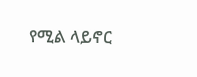የሚል ላይኖር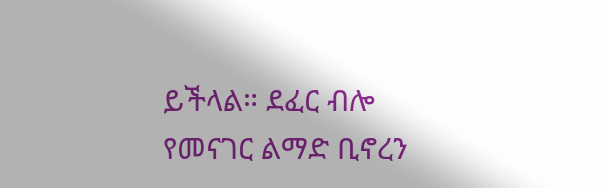ይችላል። ደፈር ብሎ የመናገር ልማድ ቢኖረን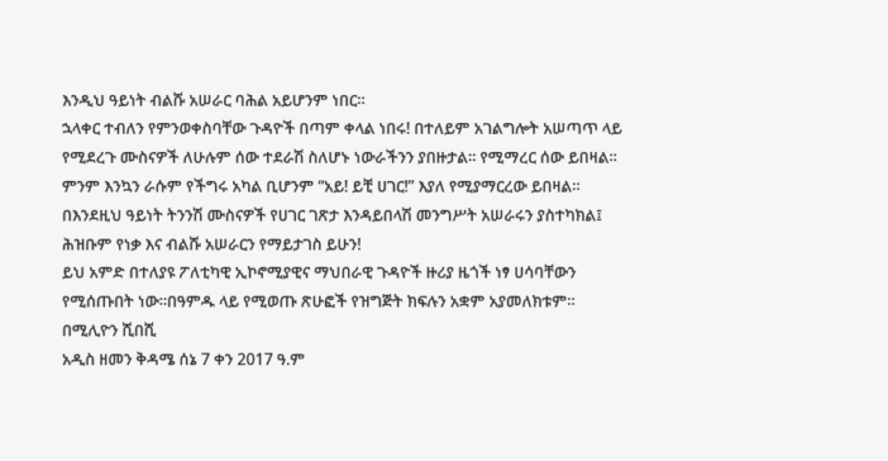እንዲህ ዓይነት ብልሹ አሠራር ባሕል አይሆንም ነበር።
ኋላቀር ተብለን የምንወቀስባቸው ጉዳዮች በጣም ቀላል ነበሩ! በተለይም አገልግሎት አሠጣጥ ላይ የሚደረጉ ሙስናዎች ለሁሉም ሰው ተደራሽ ስለሆኑ ነውራችንን ያበዙታል። የሚማረር ሰው ይበዛል። ምንም እንኳን ራሱም የችግሩ አካል ቢሆንም “አይ! ይቺ ሀገር!” እያለ የሚያማርረው ይበዛል።
በእንደዚህ ዓይነት ትንንሽ ሙስናዎች የሀገር ገጽታ እንዳይበላሽ መንግሥት አሠራሩን ያስተካክል፤ ሕዝቡም የነቃ እና ብልሹ አሠራርን የማይታገስ ይሁን!
ይህ አምድ በተለያዩ ፖለቲካዊ ኢኮኖሚያዊና ማህበራዊ ጉዳዮች ዙሪያ ዜጎች ነፃ ሀሳባቸውን የሚሰጡበት ነው።በዓምዱ ላይ የሚወጡ ጽሁፎች የዝግጅት ክፍሉን አቋም አያመለክቱም።
በሚሊዮን ሺበሺ
አዲስ ዘመን ቅዳሜ ሰኔ 7 ቀን 2017 ዓ.ም